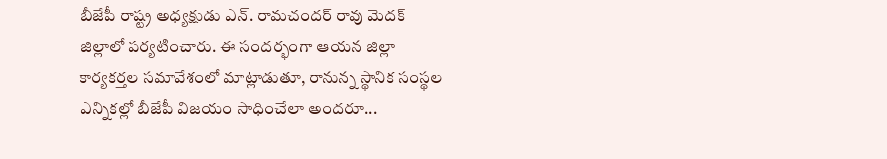బీజేపీ రాష్ట్ర అధ్యక్షుడు ఎన్. రామచందర్ రావు మెదక్ జిల్లాలో పర్యటించారు. ఈ సందర్భంగా ఆయన జిల్లా కార్యకర్తల సమావేశంలో మాట్లాడుతూ, రానున్న స్థానిక సంస్థల ఎన్నికల్లో బీజేపీ విజయం సాధించేలా అందరూ...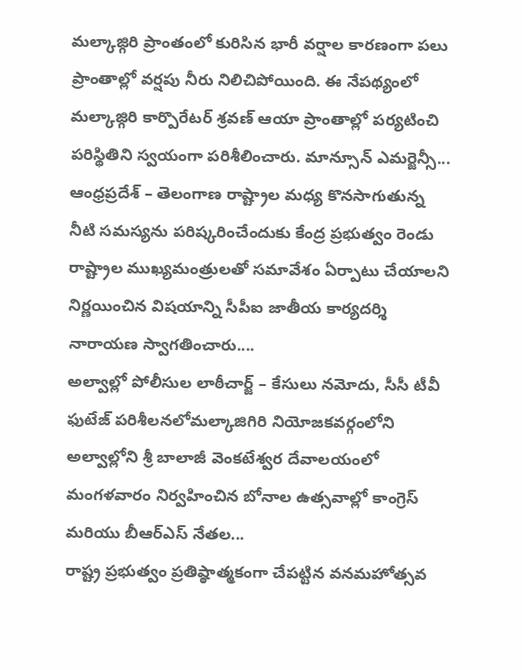మల్కాజ్గిరి ప్రాంతంలో కురిసిన భారీ వర్షాల కారణంగా పలు ప్రాంతాల్లో వర్షపు నీరు నిలిచిపోయింది. ఈ నేపథ్యంలో మల్కాజ్గిరి కార్పొరేటర్ శ్రవణ్ ఆయా ప్రాంతాల్లో పర్యటించి పరిస్థితిని స్వయంగా పరిశీలించారు. మాన్సూన్ ఎమర్జెన్సీ...
ఆంధ్రప్రదేశ్ – తెలంగాణ రాష్ట్రాల మధ్య కొనసాగుతున్న నీటి సమస్యను పరిష్కరించేందుకు కేంద్ర ప్రభుత్వం రెండు రాష్ట్రాల ముఖ్యమంత్రులతో సమావేశం ఏర్పాటు చేయాలని నిర్ణయించిన విషయాన్ని సీపీఐ జాతీయ కార్యదర్శి నారాయణ స్వాగతించారు....
అల్వాల్లో పోలీసుల లాఠీచార్జ్ – కేసులు నమోదు, సీసీ టీవీ ఫుటేజ్ పరిశీలనలోమల్కాజిగిరి నియోజకవర్గంలోని అల్వాల్లోని శ్రీ బాలాజీ వెంకటేశ్వర దేవాలయంలో మంగళవారం నిర్వహించిన బోనాల ఉత్సవాల్లో కాంగ్రెస్ మరియు బీఆర్ఎస్ నేతల...
రాష్ట్ర ప్రభుత్వం ప్రతిష్ఠాత్మకంగా చేపట్టిన వనమహోత్సవ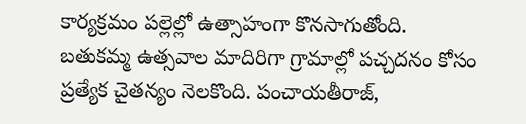కార్యక్రమం పల్లెల్లో ఉత్సాహంగా కొనసాగుతోంది. బతుకమ్మ ఉత్సవాల మాదిరిగా గ్రామాల్లో పచ్చదనం కోసం ప్రత్యేక చైతన్యం నెలకొంది. పంచాయతీరాజ్,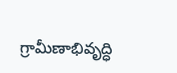గ్రామీణాభివృద్ధి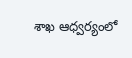శాఖ ఆధ్వర్యంలో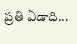ప్రతి ఏడాది...